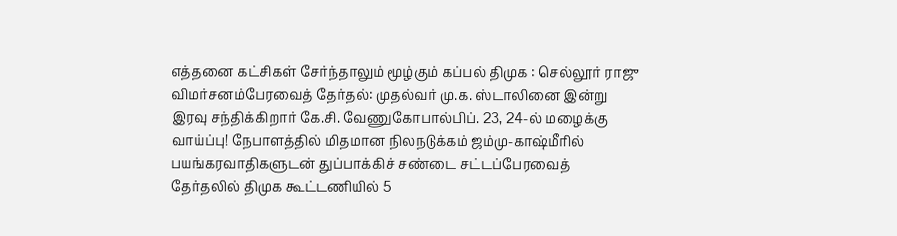எத்தனை கட்சிகள் சேர்ந்தாலும் மூழ்கும் கப்பல் திமுக : செல்லூர் ராஜு விமர்சனம்பேரவைத் தேர்தல்: முதல்வர் மு.க. ஸ்டாலினை இன்று இரவு சந்திக்கிறார் கே.சி. வேணுகோபால்பிப். 23, 24-ல் மழைக்கு வாய்ப்பு! நேபாளத்தில் மிதமான நிலநடுக்கம் ஜம்மு-காஷ்மீரில் பயங்கரவாதிகளுடன் துப்பாக்கிச் சண்டை சட்டப்பேரவைத் தேர்தலில் திமுக கூட்டணியில் 5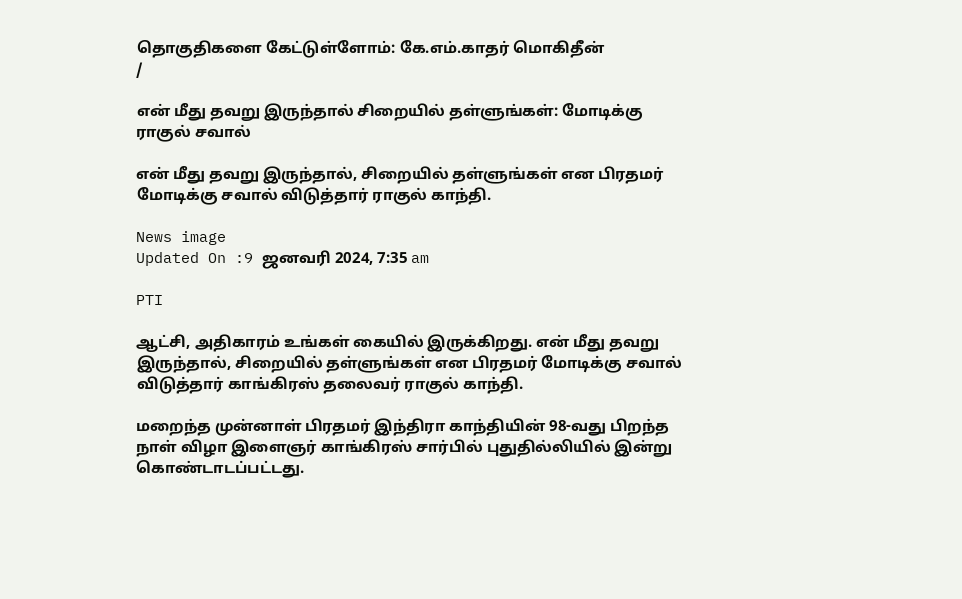தொகுதிகளை கேட்டுள்ளோம்: கே.எம்.காதர் மொகிதீன்
/

என் மீது தவறு இருந்தால் சிறையில் தள்ளுங்கள்: மோடிக்கு ராகுல் சவால்

என் மீது தவறு இருந்தால், சிறையில் தள்ளுங்கள் என பிரதமர் மோடிக்கு சவால் விடுத்தார் ராகுல் காந்தி.

News image
Updated On :9 ஜனவரி 2024, 7:35 am

PTI

ஆட்சி, அதிகாரம் உங்கள் கையில் இருக்கிறது. என் மீது தவறு இருந்தால், சிறையில் தள்ளுங்கள் என பிரதமர் மோடிக்கு சவால் விடுத்தார் காங்கிரஸ் தலைவர் ராகுல் காந்தி.

மறைந்த முன்னாள் பிரதமர் இந்திரா காந்தியின் 98-வது பிறந்த நாள் விழா இளைஞர் காங்கிரஸ் சார்பில் புதுதில்லியில் இன்று கொண்டாடப்பட்டது.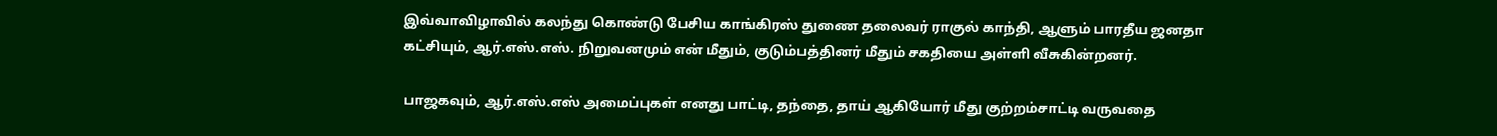இவ்வாவிழாவில் கலந்து கொண்டு பேசிய காங்கிரஸ் துணை தலைவர் ராகுல் காந்தி, ஆளும் பாரதீய ஜனதா கட்சியும், ஆர்.எஸ்.எஸ். நிறுவனமும் என் மீதும், குடும்பத்தினர் மீதும் சகதியை அள்ளி வீசுகின்றனர்.

பாஜகவும், ஆர்.எஸ்.எஸ் அமைப்புகள் எனது பாட்டி, தந்தை, தாய் ஆகியோர் மீது குற்றம்சாட்டி வருவதை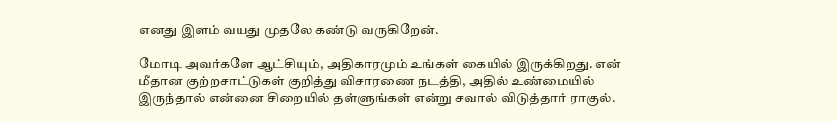எனது இளம் வயது முதலே கண்டு வருகிறேன்.

மோடி அவர்களே ஆட்சியும், அதிகாரமும் உங்கள் கையில் இருக்கிறது. என் மீதான குற்றசாட்டுகள் குறித்து விசாரணை நடத்தி, அதில் உண்மையில் இருந்தால் என்னை சிறையில் தள்ளுங்கள் என்று சவால் விடுத்தார் ராகுல்.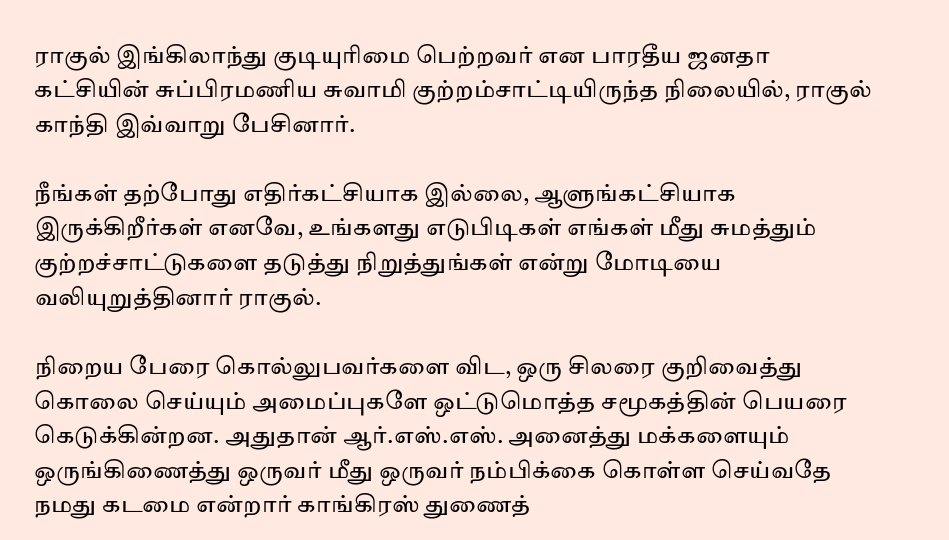ராகுல் இங்கிலாந்து குடியுரிமை பெற்றவர் என பாரதீய ஜனதா கட்சியின் சுப்பிரமணிய சுவாமி குற்றம்சாட்டியிருந்த நிலையில், ராகுல் காந்தி இவ்வாறு பேசினார்.

நீங்கள் தற்போது எதிர்கட்சியாக இல்லை, ஆளுங்கட்சியாக இருக்கிறீர்கள் எனவே, உங்களது எடுபிடிகள் எங்கள் மீது சுமத்தும் குற்றச்சாட்டுகளை தடுத்து நிறுத்துங்கள் என்று மோடியை வலியுறுத்தினார் ராகுல்.

நிறைய பேரை கொல்லுபவர்களை விட, ஒரு சிலரை குறிவைத்து கொலை செய்யும் அமைப்புகளே ஒட்டுமொத்த சமூகத்தின் பெயரை கெடுக்கின்றன. அதுதான் ஆர்.எஸ்.எஸ். அனைத்து மக்களையும் ஒருங்கிணைத்து ஒருவர் மீது ஒருவர் நம்பிக்கை கொள்ள செய்வதே நமது கடமை என்றார் காங்கிரஸ் துணைத்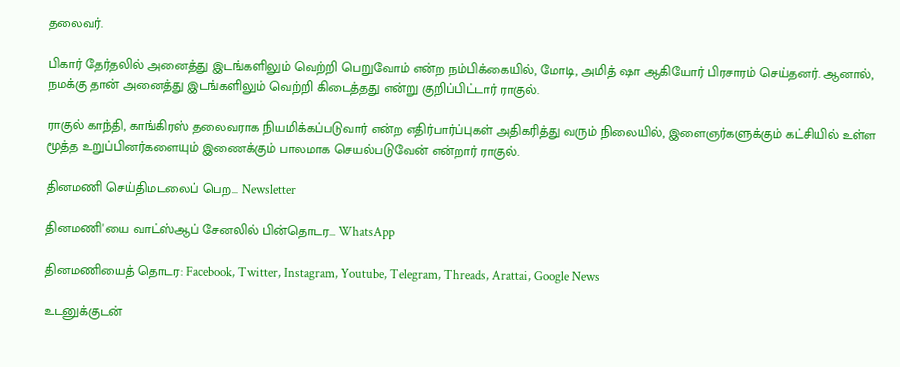தலைவர்.

பிகார் தேர்தலில் அனைத்து இடங்களிலும் வெற்றி பெறுவோம் என்ற நம்பிக்கையில், மோடி, அமித் ஷா ஆகியோர் பிரசாரம் செய்தனர். ஆனால், நமக்கு தான் அனைத்து இடங்களிலும் வெற்றி கிடைத்தது என்று குறிப்பிட்டார் ராகுல்.

ராகுல் காந்தி, காங்கிரஸ் தலைவராக நியமிக்கப்படுவார் என்ற எதிர்பார்ப்புகள் அதிகரித்து வரும் நிலையில், இளைஞர்களுக்கும் கட்சியில் உள்ள மூத்த உறுப்பினர்களையும் இணைக்கும் பாலமாக செயல்படுவேன் என்றார் ராகுல்.

தினமணி செய்திமடலைப் பெற... Newsletter

தினமணி'யை வாட்ஸ்ஆப் சேனலில் பின்தொடர... WhatsApp

தினமணியைத் தொடர: Facebook, Twitter, Instagram, Youtube, Telegram, Threads, Arattai, Google News

உடனுக்குடன்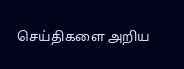செய்திகளை அறிய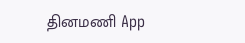தினமணி App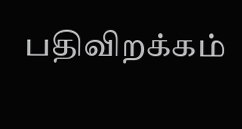பதிவிறக்கம்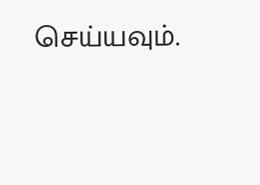செய்யவும்.